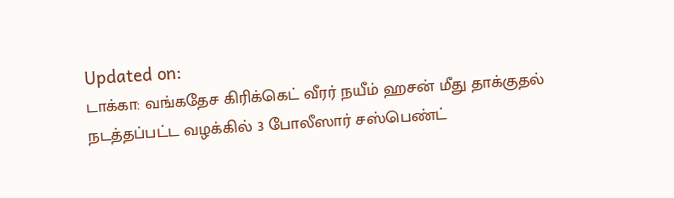Updated on:
டாக்கா: வங்கதேச கிரிக்கெட் வீரர் நயீம் ஹசன் மீது தாக்குதல் நடத்தப்பட்ட வழக்கில் 3 போலீஸார் சஸ்பெண்ட்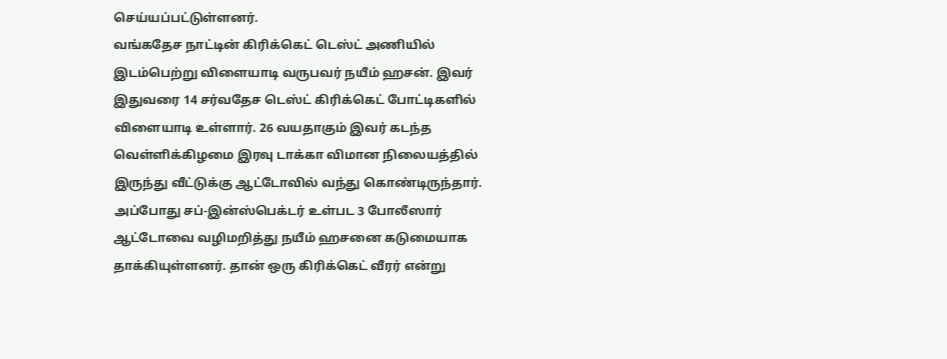செய்யப்பட்டுள்ளனர்.
வங்கதேச நாட்டின் கிரிக்கெட் டெஸ்ட் அணியில் இடம்பெற்று விளையாடி வருபவர் நயீம் ஹசன். இவர் இதுவரை 14 சர்வதேச டெஸ்ட் கிரிக்கெட் போட்டிகளில் விளையாடி உள்ளார். 26 வயதாகும் இவர் கடந்த வெள்ளிக்கிழமை இரவு டாக்கா விமான நிலையத்தில் இருந்து வீட்டுக்கு ஆட்டோவில் வந்து கொண்டிருந்தார்.
அப்போது சப்-இன்ஸ்பெக்டர் உள்பட 3 போலீஸார் ஆட்டோவை வழிமறித்து நயீம் ஹசனை கடுமையாக தாக்கியுள்ளனர். தான் ஒரு கிரிக்கெட் வீரர் என்று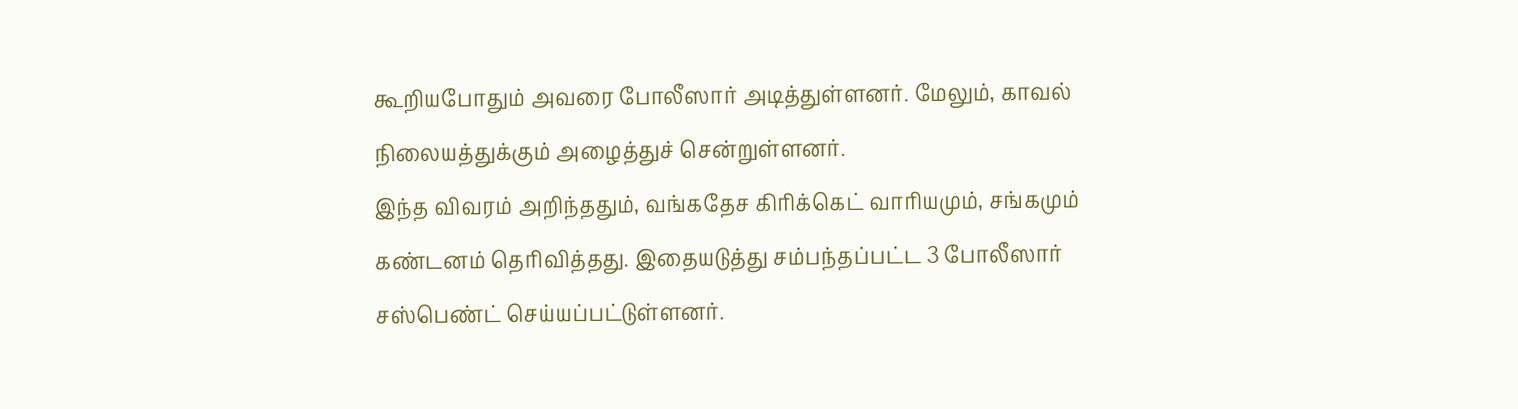கூறியபோதும் அவரை போலீஸார் அடித்துள்ளனர். மேலும், காவல் நிலையத்துக்கும் அழைத்துச் சென்றுள்ளனர்.
இந்த விவரம் அறிந்ததும், வங்கதேச கிரிக்கெட் வாரியமும், சங்கமும் கண்டனம் தெரிவித்தது. இதையடுத்து சம்பந்தப்பட்ட 3 போலீஸார் சஸ்பெண்ட் செய்யப்பட்டுள்ளனர்.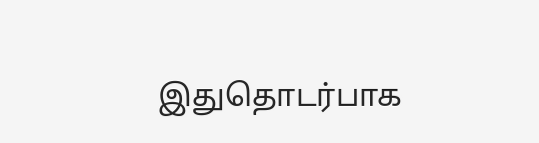இதுதொடர்பாக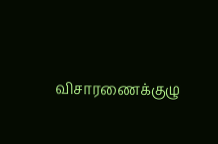விசாரணைக்குழு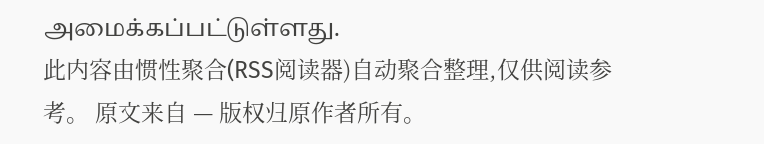அமைக்கப்பட்டுள்ளது.
此内容由惯性聚合(RSS阅读器)自动聚合整理,仅供阅读参考。 原文来自 — 版权归原作者所有。